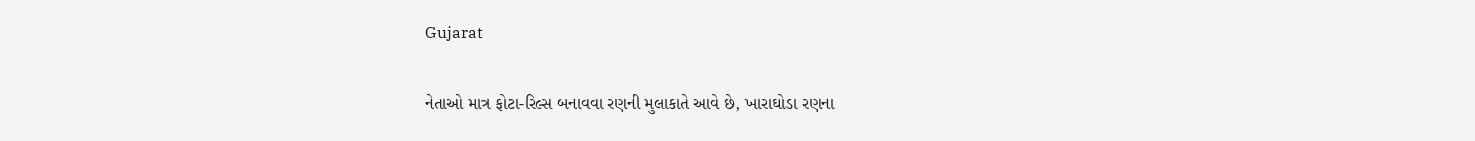Gujarat

નેતાઓ માત્ર ફોટા-રિલ્સ બનાવવા રણની મુલાકાતે આવે છે, ખારાઘોડા રણના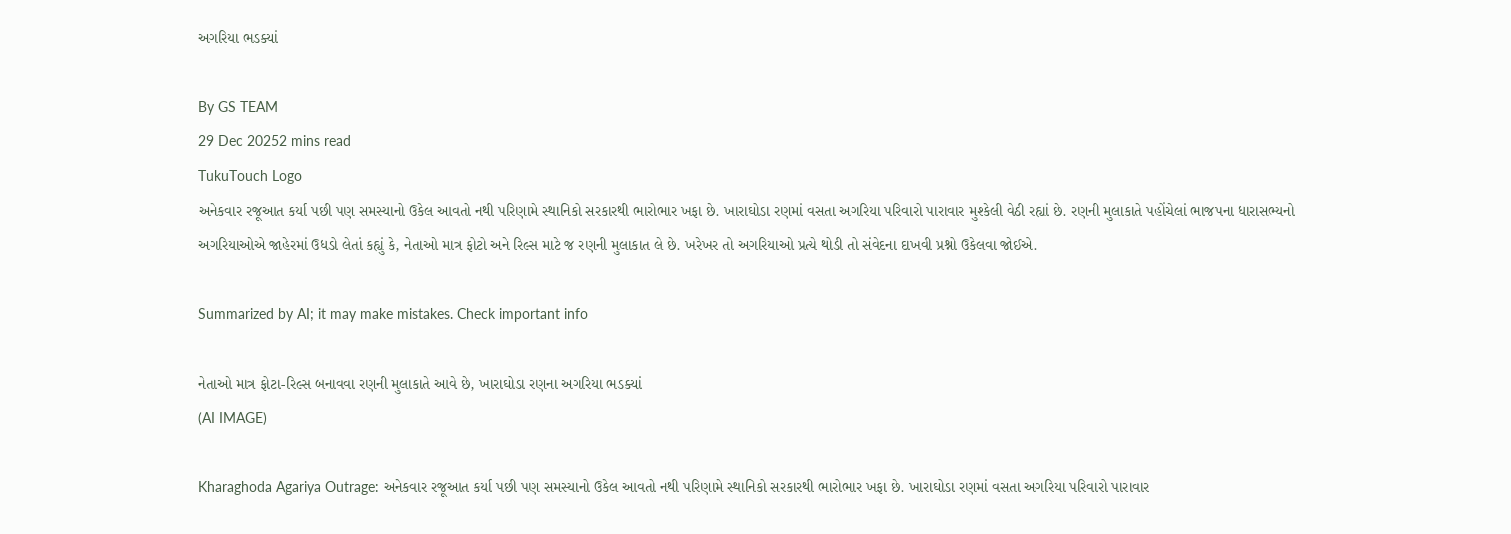અગરિયા ભડક્યાં

By GS TEAM
29 Dec 20252 mins read
TukuTouch Logo
અનેકવાર રજૂઆત કર્યા પછી પણ સમસ્યાનો ઉકેલ આવતો નથી પરિણામે સ્થાનિકો સરકારથી ભારોભાર ખફા છે. ખારાઘોડા રણમાં વસતા અગરિયા પરિવારો પારાવાર મુશ્કેલી વેઠી રહ્યાં છે. રણની મુલાકાતે પહોંચેલાં ભાજપના ધારાસભ્યનો અગરિયાઓએ જાહેરમાં ઉધડો લેતાં કહ્યું કે, નેતાઓ માત્ર ફોટો અને રિલ્સ માટે જ રણની મુલાકાત લે છે. ખરેખર તો અગરિયાઓ પ્રત્યે થોડી તો સંવેદના દાખવી પ્રશ્નો ઉકેલવા જોઈએ.

Summarized by AI; it may make mistakes. Check important info

નેતાઓ માત્ર ફોટા-રિલ્સ બનાવવા રણની મુલાકાતે આવે છે, ખારાઘોડા રણના અગરિયા ભડક્યાં
(AI IMAGE)

Kharaghoda Agariya Outrage: અનેકવાર રજૂઆત કર્યા પછી પણ સમસ્યાનો ઉકેલ આવતો નથી પરિણામે સ્થાનિકો સરકારથી ભારોભાર ખફા છે. ખારાઘોડા રણમાં વસતા અગરિયા પરિવારો પારાવાર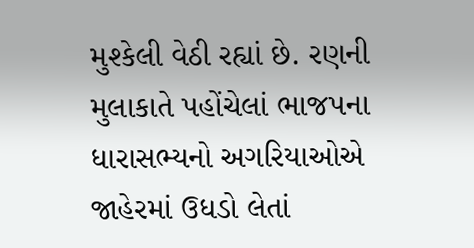મુશ્કેલી વેઠી રહ્યાં છે. રણની મુલાકાતે પહોંચેલાં ભાજપના ધારાસભ્યનો અગરિયાઓએ જાહેરમાં ઉધડો લેતાં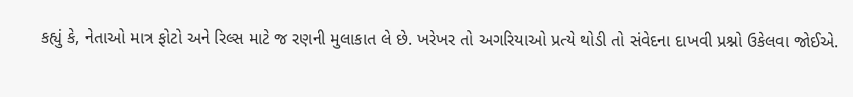કહ્યું કે, નેતાઓ માત્ર ફોટો અને રિલ્સ માટે જ રણની મુલાકાત લે છે. ખરેખર તો અગરિયાઓ પ્રત્યે થોડી તો સંવેદના દાખવી પ્રશ્નો ઉકેલવા જોઈએ.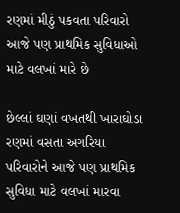રણમાં મીઠું પકવતા પરિવારો આજે પણ પ્રાથમિક સુવિધાઓ માટે વલખાં મારે છે

છેલ્લાં ઘણાં વખતથી ખારાઘોડા રણમાં વસતા અગરિયા પરિવારોને આજે પણ પ્રાથમિક સુવિધા માટે વલખાં મારવા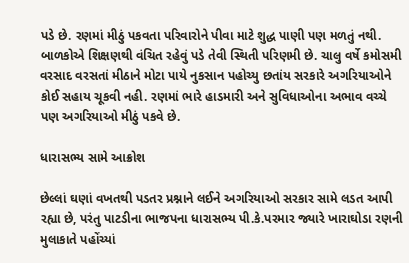પડે છે. રણમાં મીઠું પકવતા પરિવારોને પીવા માટે શુદ્ધ પાણી પણ મળતું નથી. બાળકોએ શિક્ષણથી વંચિત રહેવું પડે તેવી સ્થિતી પરિણમી છે. ચાલુ વર્ષે કમોસમી વરસાદ વરસતાં મીઠાને મોટા પાયે નુકસાન પહોચ્યુ છતાંય સરકારે અગરિયાઓને કોઈ સહાય ચૂકવી નહી. રણમાં ભારે હાડમારી અને સુવિધાઓના અભાવ વચ્ચે પણ અગરિયાઓ મીઠું પકવે છે.

ધારાસભ્ય સામે આક્રોશ

છેલ્લાં ઘણાં વખતથી પડતર પ્રશ્નાને લઈને અગરિયાઓ સરકાર સામે લડત આપી રહ્યા છે, પરંતુ પાટડીના ભાજપના ધારાસભ્ય પી.કે.પરમાર જ્યારે ખારાઘોડા રણની મુલાકાતે પહોંચ્યાં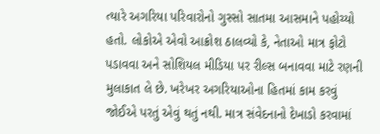ત્યારે અગરિયા પરિવારોનો ગુસ્સો સાતમા આસમાને પહોચ્યો હતો. લોકોએ એવો આક્રોશ ઠાલવ્યો કે, નેતાઓ માત્ર ફોટો પડાવવા અને સોશિયલ મીડિયા પર રીલ્સ બનાવવા માટે રણની મુલાકાત લે છે. ખરેખર અગરિયાઓના હિતમાં કામ કરવું જોઈએ પરતું એવું થતું નથી. માત્ર સંવેદનાનો દેખાડો કરવામાં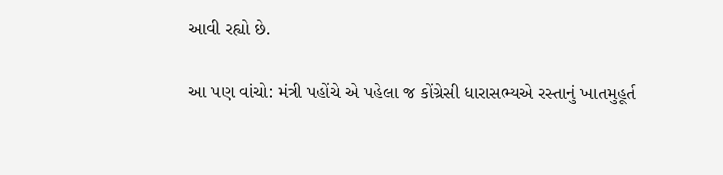આવી રહ્યો છે.

આ પણ વાંચો: મંત્રી પહોંચે એ પહેલા જ કોંગ્રેસી ધારાસભ્યએ રસ્તાનું ખાતમુહૂર્ત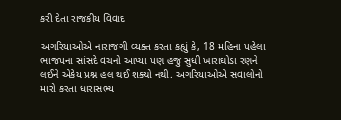કરી દેતા રાજકીય વિવાદ

અગરિયાઓએ નારાજગી વ્યક્ત કરતા કહ્યું કે, 18 મહિના પહેલા ભાજપના સાંસદે વચનો આપ્યા પણ હજુ સુધી ખારાઘોડા રણને લઈને એકેય પ્રશ્ન હલ થઈ શક્યો નથી. અગરિયાઓએ સવાલોનો મારો કરતા ધારાસભ્ય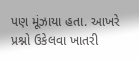પણ મૂંઝાયા હતા. આખરે પ્રશ્નો ઉકેલવા ખાતરી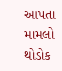આપતા મામલો થોડોક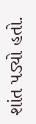શાંત પડ્યો હતો.